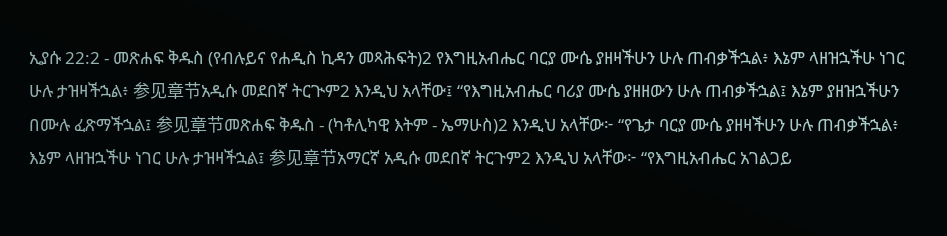ኢያሱ 22:2 - መጽሐፍ ቅዱስ (የብሉይና የሐዲስ ኪዳን መጻሕፍት)2 የእግዚአብሔር ባርያ ሙሴ ያዘዛችሁን ሁሉ ጠብቃችኋል፥ እኔም ላዘዝኋችሁ ነገር ሁሉ ታዝዛችኋል፥ 参见章节አዲሱ መደበኛ ትርጒም2 እንዲህ አላቸው፤ “የእግዚአብሔር ባሪያ ሙሴ ያዘዘውን ሁሉ ጠብቃችኋል፤ እኔም ያዘዝኋችሁን በሙሉ ፈጽማችኋል፤ 参见章节መጽሐፍ ቅዱስ - (ካቶሊካዊ እትም - ኤማሁስ)2 እንዲህ አላቸው፦ “የጌታ ባርያ ሙሴ ያዘዛችሁን ሁሉ ጠብቃችኋል፥ እኔም ላዘዝኋችሁ ነገር ሁሉ ታዝዛችኋል፤ 参见章节አማርኛ አዲሱ መደበኛ ትርጉም2 እንዲህ አላቸው፦ “የእግዚአብሔር አገልጋይ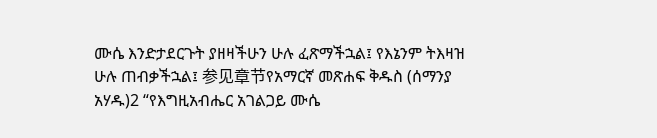ሙሴ እንድታደርጉት ያዘዛችሁን ሁሉ ፈጽማችኋል፤ የእኔንም ትእዛዝ ሁሉ ጠብቃችኋል፤ 参见章节የአማርኛ መጽሐፍ ቅዱስ (ሰማንያ አሃዱ)2 “የእግዚአብሔር አገልጋይ ሙሴ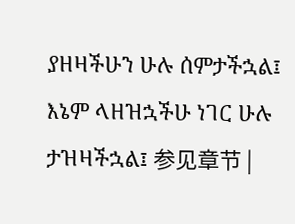ያዘዛችሁን ሁሉ ሰምታችኋል፤ እኔም ላዘዝኋችሁ ነገር ሁሉ ታዝዛችኋል፤ 参见章节 |